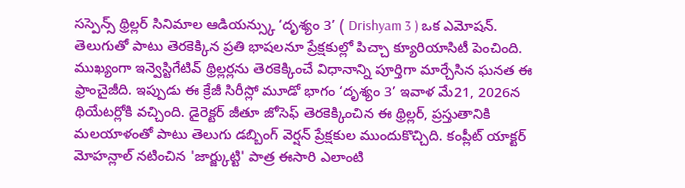సస్పెన్స్ థ్రిల్లర్ సినిమాల ఆడియన్స్కు ‘దృశ్యం 3’ ( Drishyam 3 ) ఒక ఎమోషన్. తెలుగుతో పాటు తెరకెక్కిన ప్రతి భాషలనూ ప్రేక్షకుల్లో పిచ్చా క్యూరియాసిటీ పెంచింది. ముఖ్యంగా ఇన్వెస్టిగేటివ్ థ్రిల్లర్లను తెరకెక్కించే విధానాన్ని పూర్తిగా మార్చేసిన ఘనత ఈ ఫ్రాంచైజీది. ఇప్పుడు ఈ క్రేజీ సిరీస్లో మూడో భాగం ‘దృశ్యం 3’ ఇవాళ మే21, 2026న థియేటర్లోకి వచ్చింది. డైరెక్టర్ జీతూ జోసెఫ్ తెరకెక్కించిన ఈ థ్రిల్లర్, ప్రస్తుతానికి మలయాళంతో పాటు తెలుగు డబ్బింగ్ వెర్షన్ ప్రేక్షకుల ముందుకొచ్చిది. కంప్లీట్ యాక్టర్ మోహన్లాల్ నటించిన 'జార్జ్కుట్టి' పాత్ర ఈసారి ఎలాంటి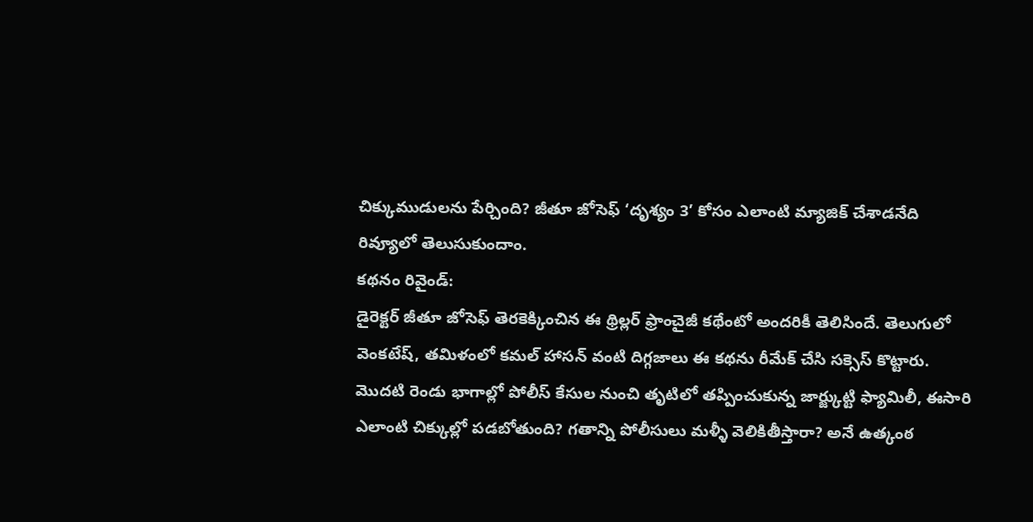చిక్కుముడులను పేర్చింది? జీతూ జోసెఫ్ ‘దృశ్యం 3’ కోసం ఎలాంటి మ్యాజిక్ చేశాడనేది రివ్యూలో తెలుసుకుందాం.
కథనం రివైండ్:
డైరెక్టర్ జీతూ జోసెఫ్ తెరకెక్కించిన ఈ థ్రిల్లర్ ఫ్రాంచైజీ కథేంటో అందరికీ తెలిసిందే. తెలుగులో వెంకటేష్, తమిళంలో కమల్ హాసన్ వంటి దిగ్గజాలు ఈ కథను రీమేక్ చేసి సక్సెస్ కొట్టారు. మొదటి రెండు భాగాల్లో పోలీస్ కేసుల నుంచి తృటిలో తప్పించుకున్న జార్జ్కుట్టి ఫ్యామిలీ, ఈసారి ఎలాంటి చిక్కుల్లో పడబోతుంది? గతాన్ని పోలీసులు మళ్ళీ వెలికితీస్తారా? అనే ఉత్కంఠ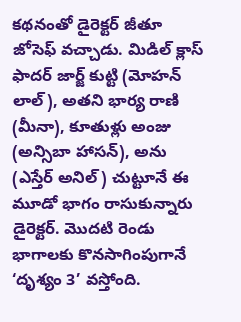కథనంతో డైరెక్టర్ జీతూ జోసెఫ్ వచ్చాడు. మిడిల్ క్లాస్ ఫాదర్ జార్జ్ కుట్టి (మోహన్ లాల్), అతని భార్య రాణి (మీనా), కూతుళ్లు అంజు (అన్సిబా హాసన్), అను (ఎస్తేర్ అనిల్) చుట్టూనే ఈ మూడో భాగం రాసుకున్నారు డైరెక్టర్. మొదటి రెండు భాగాలకు కొనసాగింపుగానే ‘దృశ్యం 3’ వస్తోంది.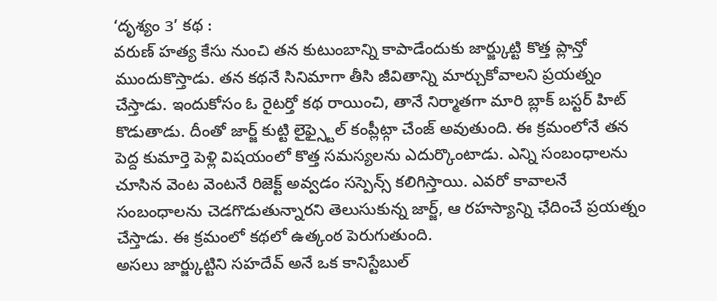‘దృశ్యం 3’ కథ :
వరుణ్ హత్య కేసు నుంచి తన కుటుంబాన్ని కాపాడేందుకు జార్జ్కుట్టి కొత్త ప్లాన్తో ముందుకొస్తాడు. తన కథనే సినిమాగా తీసి జీవితాన్ని మార్చుకోవాలని ప్రయత్నం చేస్తాడు. ఇందుకోసం ఓ రైటర్తో కథ రాయించి, తానే నిర్మాతగా మారి బ్లాక్ బస్టర్ హిట్ కొడుతాడు. దీంతో జార్జ్ కుట్టి లైఫ్స్టైల్ కంప్లీట్గా చేంజ్ అవుతుంది. ఈ క్రమంలోనే తన పెద్ద కుమార్తె పెళ్లి విషయంలో కొత్త సమస్యలను ఎదుర్కొంటాడు. ఎన్ని సంబంధాలను చూసిన వెంట వెంటనే రిజెక్ట్ అవ్వడం సస్పెన్స్ కలిగిస్తాయి. ఎవరో కావాలనే సంబంధాలను చెడగొడుతున్నారని తెలుసుకున్న జార్జ్, ఆ రహస్యాన్ని ఛేదించే ప్రయత్నం చేస్తాడు. ఈ క్రమంలో కథలో ఉత్కంఠ పెరుగుతుంది.
అసలు జార్జ్కుట్టిని సహదేవ్ అనే ఒక కానిస్టేబుల్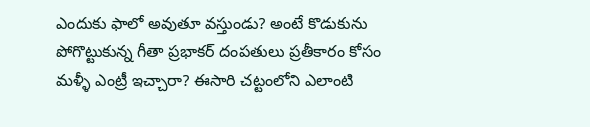ఎందుకు ఫాలో అవుతూ వస్తుండు? అంటే కొడుకును పోగొట్టుకున్న గీతా ప్రభాకర్ దంపతులు ప్రతీకారం కోసం మళ్ళీ ఎంట్రీ ఇచ్చారా? ఈసారి చట్టంలోని ఎలాంటి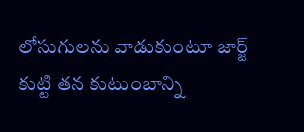లోసుగులను వాడుకుంటూ జార్జ్ కుట్టి తన కుటుంబాన్ని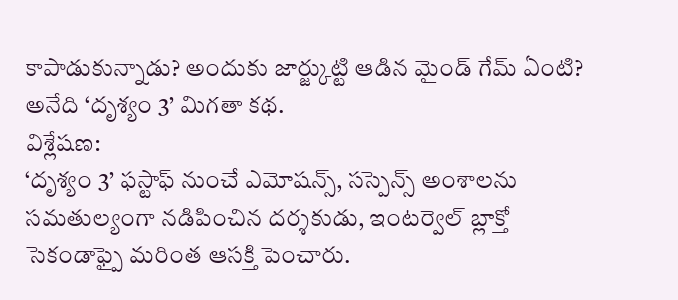కాపాడుకున్నాడు? అందుకు జార్జ్కుట్టి ఆడిన మైండ్ గేమ్ ఏంటి? అనేది ‘దృశ్యం 3’ మిగతా కథ.
విశ్లేషణ:
‘దృశ్యం 3’ ఫస్టాఫ్ నుంచే ఎమోషన్స్, సస్పెన్స్ అంశాలను సమతుల్యంగా నడిపించిన దర్శకుడు, ఇంటర్వెల్ బ్లాక్తో సెకండాఫ్పై మరింత ఆసక్తి పెంచారు.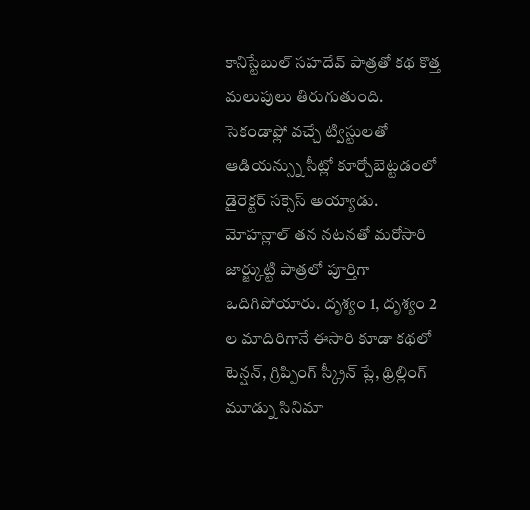కానిస్టేబుల్ సహదేవ్ పాత్రతో కథ కొత్త మలుపులు తిరుగుతుంది. సెకండాఫ్లో వచ్చే ట్విస్టులతో ఆడియన్స్ను సీట్లో కూర్చోబెట్టడంలో డైరెక్టర్ సక్సెస్ అయ్యాడు.
మోహన్లాల్ తన నటనతో మరోసారి జార్జ్కుట్టి పాత్రలో పూర్తిగా ఒదిగిపోయారు. దృశ్యం 1, దృశ్యం 2 ల మాదిరిగానే ఈసారి కూడా కథలో టెన్షన్, గ్రిప్పింగ్ స్క్రీన్ ప్లే, థ్రిల్లింగ్ మూడ్ను సినిమా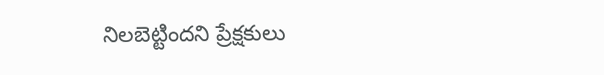నిలబెట్టిందని ప్రేక్షకులు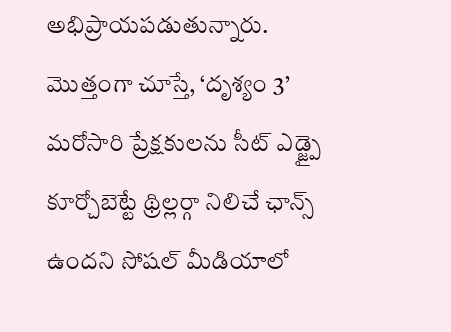అభిప్రాయపడుతున్నారు.
మొత్తంగా చూస్తే, ‘దృశ్యం 3’ మరోసారి ప్రేక్షకులను సీట్ ఎడ్జ్పై కూర్చోబెట్టే థ్రిల్లర్గా నిలిచే ఛాన్స్ ఉందని సోషల్ మీడియాలో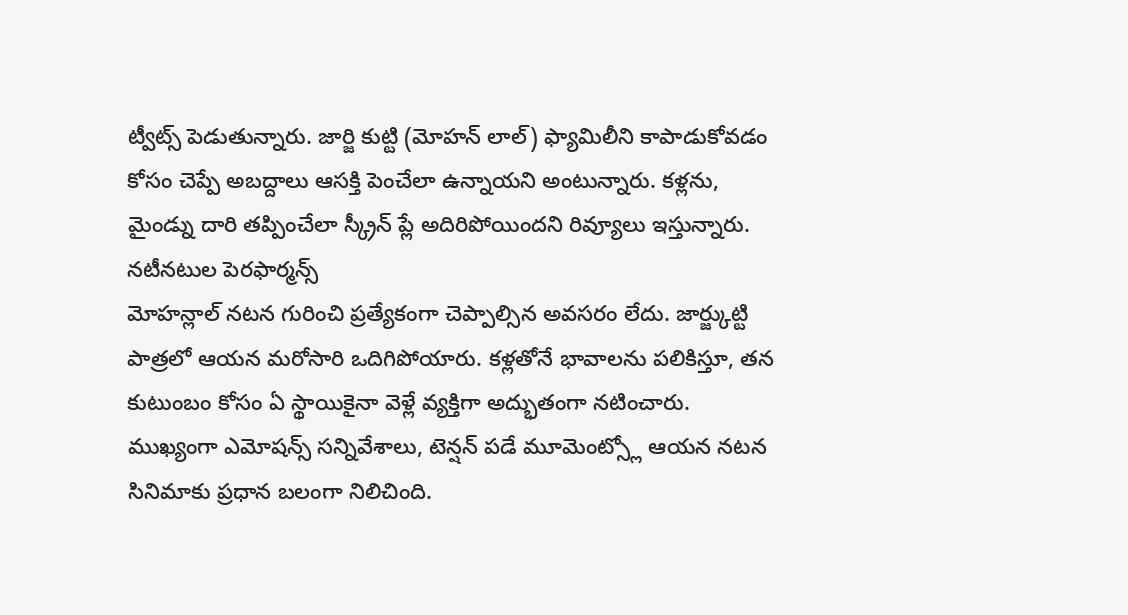ట్వీట్స్ పెడుతున్నారు. జార్జి కుట్టి (మోహన్ లాల్) ఫ్యామిలీని కాపాడుకోవడం కోసం చెప్పే అబద్దాలు ఆసక్తి పెంచేలా ఉన్నాయని అంటున్నారు. కళ్లను, మైండ్ను దారి తప్పించేలా స్క్రీన్ ప్లే అదిరిపోయిందని రివ్యూలు ఇస్తున్నారు.
నటీనటుల పెరఫార్మన్స్
మోహన్లాల్ నటన గురించి ప్రత్యేకంగా చెప్పాల్సిన అవసరం లేదు. జార్జ్కుట్టి పాత్రలో ఆయన మరోసారి ఒదిగిపోయారు. కళ్లతోనే భావాలను పలికిస్తూ, తన కుటుంబం కోసం ఏ స్థాయికైనా వెళ్లే వ్యక్తిగా అద్భుతంగా నటించారు. ముఖ్యంగా ఎమోషన్స్ సన్నివేశాలు, టెన్షన్ పడే మూమెంట్స్లో ఆయన నటన సినిమాకు ప్రధాన బలంగా నిలిచింది.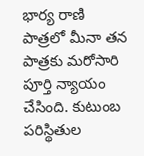భార్య రాణి పాత్రలో మీనా తన పాత్రకు మరోసారి పూర్తి న్యాయం చేసింది. కుటుంబ పరిస్థితుల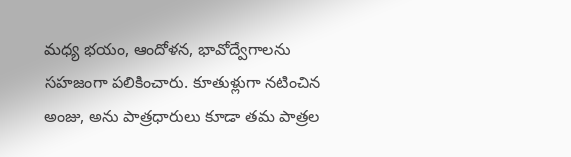మధ్య భయం, ఆందోళన, భావోద్వేగాలను సహజంగా పలికించారు. కూతుళ్లుగా నటించిన అంజు, అను పాత్రధారులు కూడా తమ పాత్రల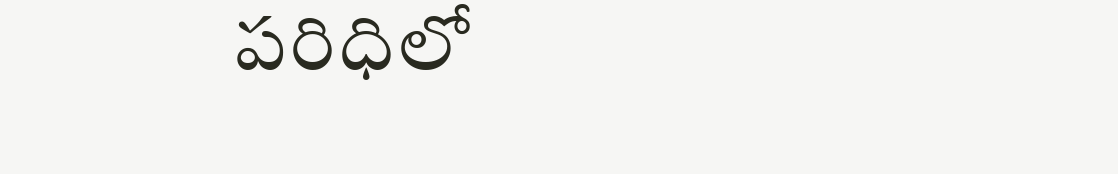పరిధిలో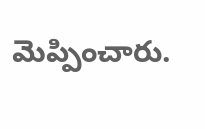మెప్పించారు.